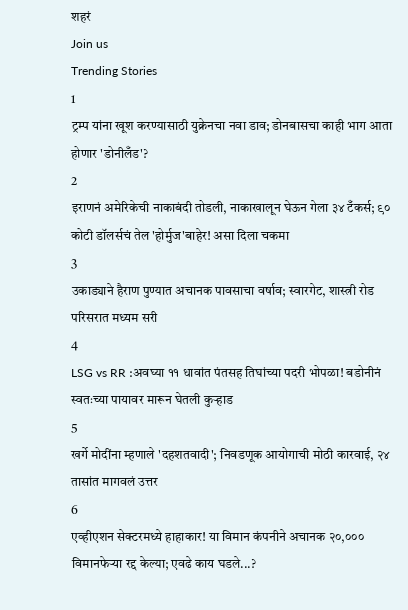शहरं
Join us
Trending Stories
1
ट्रम्प यांना खूश करण्यासाठी युक्रेनचा नवा डाव; डोनबासचा काही भाग आता होणार 'डोनीलँड'?
2
इराणनं अमेरिकेची नाकाबंदी तोडली, नाकाखालून घेऊन गेला ३४ टँकर्स; ९० कोटी डॉलर्सचं तेल 'होर्मुज'बाहेर! असा दिला चकमा
3
उकाड्याने हैराण पुण्यात अचानक पावसाचा वर्षाव; स्वारगेट, शास्त्री रोड परिसरात मध्यम सरी
4
LSG vs RR :अवघ्या ११ धावांत पंतसह तिघांच्या पदरी भोपळा! बडोनीनं स्वतःच्या पायावर मारून घेतली कुऱ्हाड
5
खर्गे मोदींना म्हणाले 'दहशतवादी'; निवडणूक आयोगाची मोठी कारवाई, २४ तासांत मागवलं उत्तर
6
एव्हीएशन सेक्टरमध्ये हाहाकार! या विमान कंपनीने अचानक २०,००० विमानफेऱ्या रद्द केल्या; एवढे काय घडले...?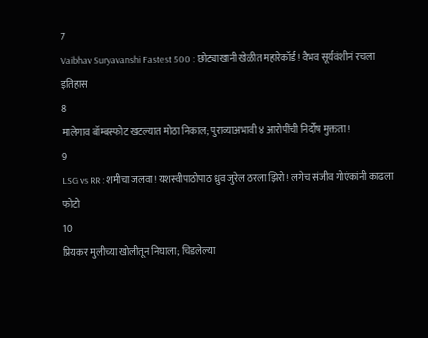7
Vaibhav Suryavanshi Fastest 500 : छोट्याखानी खेळीत महारेकॉर्ड! वैभव सूर्यवंशीनं रचला इतिहास
8
मालेगाव बॉम्बस्फोट खटल्यात मोठा निकाल; पुराव्याअभावी ४ आरोपींची निर्दोष मुक्तता!
9
LSG vs RR : शमीचा जलवा! यशस्वीपाठोपाठ ध्रुव जुरेल ठरला झिरो! लगेच संजीव गोएंकांनी काढला फोटो
10
प्रियकर मुलीच्या खोलीतून निघाला; चिडलेल्या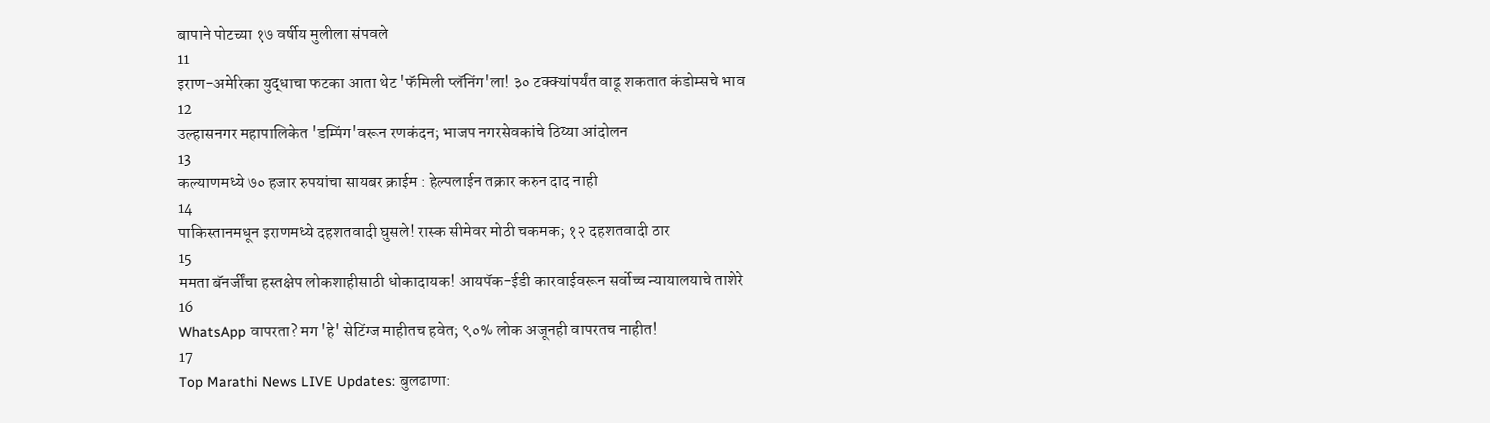बापाने पोटच्या १७ वर्षीय मुलीला संपवले
11
इराण-अमेरिका युद्धाचा फटका आता थेट 'फॅमिली प्लॅनिंग'ला! ३० टक्क्यांपर्यंत वाढू शकतात कंडोम्सचे भाव
12
उल्हासनगर महापालिकेत 'डम्पिंग'वरून रणकंदन; भाजप नगरसेवकांचे ठिय्या आंदोलन
13
कल्याणमध्ये ७० हजार रुपयांचा सायबर क्राईम : हेल्पलाईन तक्रार करुन दाद नाही
14
पाकिस्तानमधून इराणमध्ये दहशतवादी घुसले! रास्क सीमेवर मोठी चकमक; १२ दहशतवादी ठार
15
ममता बॅनर्जींचा हस्तक्षेप लोकशाहीसाठी धोकादायक! आयपॅक-ईडी कारवाईवरून सर्वोच्च न्यायालयाचे ताशेरे
16
WhatsApp वापरता? मग 'हे' सेटिंग्ज माहीतच हवेत; ९०% लोक अजूनही वापरतच नाहीत!
17
Top Marathi News LIVE Updates: बुलढाणा: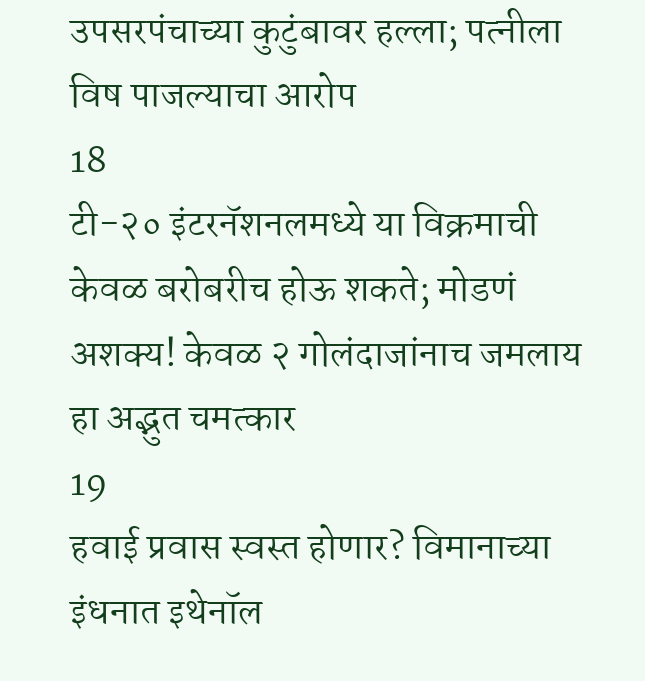उपसरपंचाच्या कुटुंबावर हल्ला; पत्नीला विष पाजल्याचा आरोप
18
टी-२० इंटरनॅशनलमध्ये या विक्रमाची केवळ बरोबरीच होऊ शकते; मोडणं अशक्य! केवळ २ गोलंदाजांनाच जमलाय हा अद्भुत चमत्कार
19
हवाई प्रवास स्वस्त होणार? विमानाच्या इंधनात इथेनॉल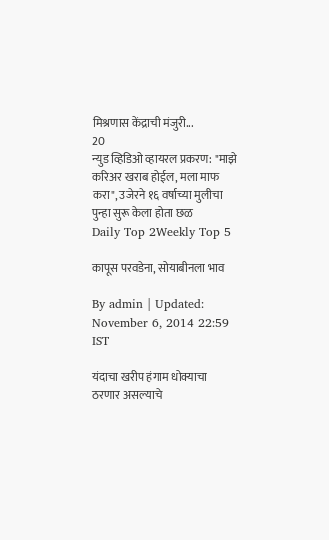मिश्रणास केंद्राची मंजुरी...
20
न्युड व्हिडिओ व्हायरल प्रकरण: "माझे करिअर खराब होईल, मला माफ करा", उजेरने १६ वर्षाच्या मुलीचा पुन्हा सुरू केला होता छळ
Daily Top 2Weekly Top 5

कापूस परवडेना, सोयाबीनला भाव

By admin | Updated: November 6, 2014 22:59 IST

यंदाचा खरीप हंगाम धोक्याचा ठरणार असल्याचे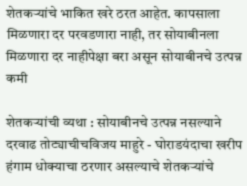शेतकऱ्यांचे भाकित खरे ठरत आहेत. कापसाला मिळणारा दर परवडणारा नाही, तर सोयाबीनला मिळणारा दर नाहीपेक्षा बरा असून सोयाबीनचे उत्पन्न कमी

शेतकऱ्यांची व्यथा : सोयाबीनचे उत्पन्न नसल्याने दरवाढ तोट्याचीचविजय माहुरे - घोराडयंदाचा खरीप हंगाम धोक्याचा ठरणार असल्याचे शेतकऱ्यांचे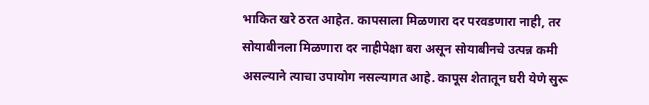भाकित खरे ठरत आहेत. कापसाला मिळणारा दर परवडणारा नाही, तर सोयाबीनला मिळणारा दर नाहीपेक्षा बरा असून सोयाबीनचे उत्पन्न कमी असल्याने त्याचा उपायोग नसल्यागत आहे. कापूस शेतातून घरी येणे सुरू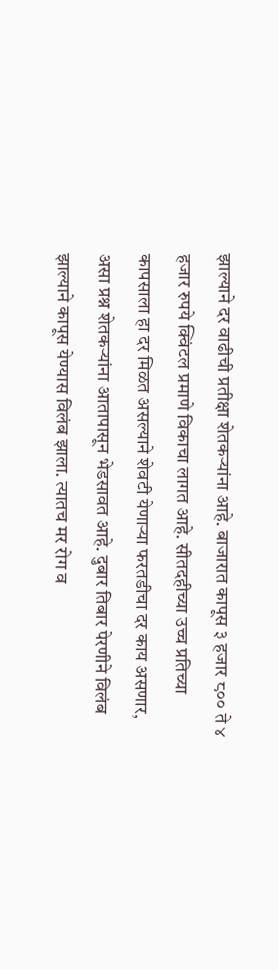झाल्याने दर वाढीची प्रतीक्षा शेतकऱ्यांना आहे. बाजारात कापूस ३ हजार ८०० ते ४ हजार रुपये क्विंटल प्रमाणे विकाचा लागत आहे. सीतदहीच्या उच्च प्रतिच्या कापसाला हा दर मिळत असल्याने शेवटी येणाऱ्या फरतडीचा दर काय असणार, असा प्रश्न शेतकऱ्यांना आतापासून भेडसावत आहे. दुबार तिबार पेरणीने विलंब झाल्याने कापूस येण्यास विलंब झाला. त्यातच मर रोग व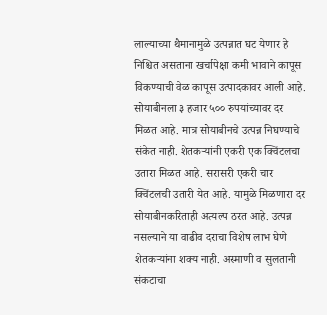लाल्याच्या थैमानामुळे उत्पन्नात घट येणार हे निश्चित असताना खर्चापेक्षा कमी भावाने कापूस विकण्याची वेळ कापूस उत्पादकावर आली आहे. सोयाबीनला ३ हजार ५०० रुपयांच्यावर दर मिळत आहे. मात्र सोयाबीनचे उत्पन्न निघण्याचे संकेत नाही. शेतकऱ्यांनी एकरी एक क्विंटलचा उतारा मिळत आहे. सरासरी एकरी चार क्विंटलची उतारी येत आहे. यामुळे मिळणारा दर सोयाबीनकरिताही अत्यल्प ठरत आहे. उत्पन्न नसल्याने या वाढीव दराचा विशेष लाभ घेणे शेतकऱ्यांना शक्य नाही. अस्माणी व सुलतानी संकटाचा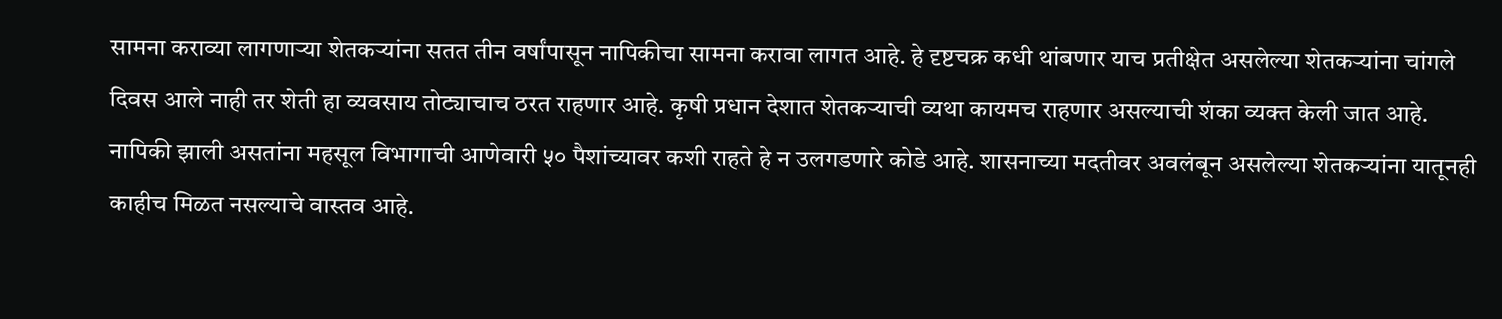सामना कराव्या लागणाऱ्या शेतकऱ्यांना सतत तीन वर्षांपासून नापिकीचा सामना करावा लागत आहे. हे दृष्टचक्र कधी थांबणार याच प्रतीक्षेत असलेल्या शेतकऱ्यांना चांगले दिवस आले नाही तर शेती हा व्यवसाय तोट्याचाच ठरत राहणार आहे. कृषी प्रधान देशात शेतकऱ्याची व्यथा कायमच राहणार असल्याची शंका व्यक्त केली जात आहे. नापिकी झाली असतांना महसूल विभागाची आणेवारी ५० पैशांच्यावर कशी राहते हे न उलगडणारे कोडे आहे. शासनाच्या मदतीवर अवलंबून असलेल्या शेतकऱ्यांना यातूनही काहीच मिळत नसल्याचे वास्तव आहे.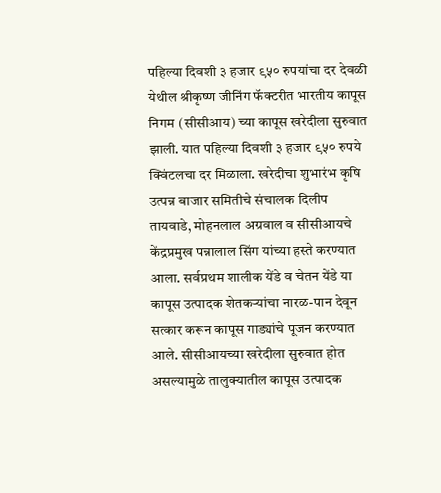पहिल्या दिवशी ३ हजार ९५० रुपयांचा दर देवळी येथील श्रीकृष्ण जीनिंग फॅक्टरीत भारतीय कापूस निगम (सीसीआय) च्या कापूस खरेदीला सुरुवात झाली. यात पहिल्या दिवशी ३ हजार ९५० रुपये क्विंटलचा दर मिळाला. खरेदीचा शुभारंभ कृषि उत्पन्न बाजार समितीचे संचालक दिलीप तायवाडे, मोहनलाल अग्रवाल व सीसीआयचे केंद्रप्रमुख पन्नालाल सिंग यांच्या हस्ते करण्यात आला. सर्वप्रथम शालीक येंडे व चेतन येंडे या कापूस उत्पादक शेतकऱ्यांचा नारळ-पान देवून सत्कार करून कापूस गाड्यांचे पूजन करण्यात आले. सीसीआयच्या खरेदीला सुरुवात होत असल्यामुळे तालुक्यातील कापूस उत्पादक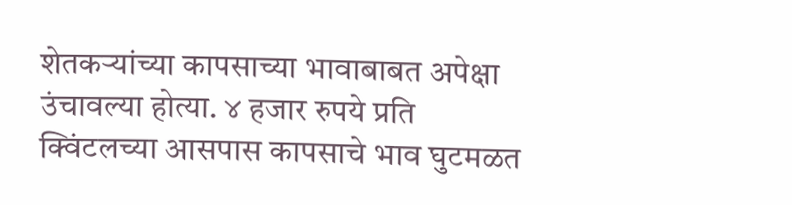शेतकऱ्यांच्या कापसाच्या भावाबाबत अपेक्षा उंचावल्या होत्या. ४ हजार रुपये प्रति क्विंटलच्या आसपास कापसाचे भाव घुटमळत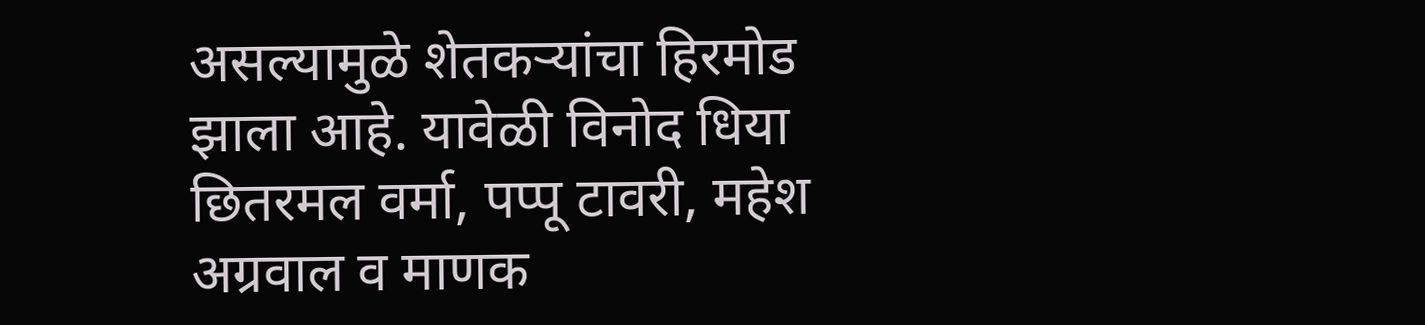असल्यामुळे शेतकऱ्यांचा हिरमोड झाला आहे. यावेळी विनोद धिया छितरमल वर्मा, पप्पू टावरी, महेश अग्रवाल व माणक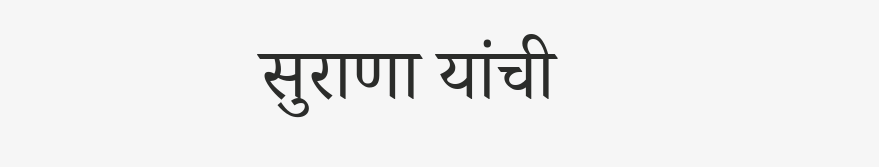सुराणा यांची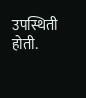उपस्थिती होती.